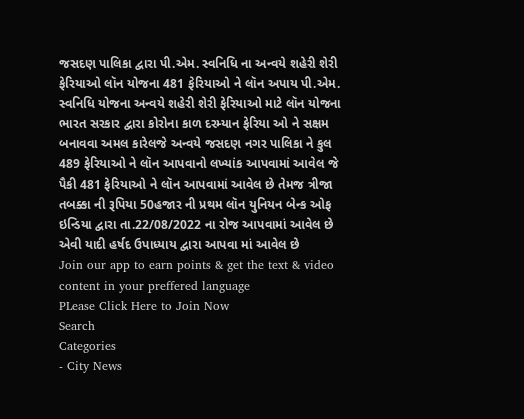જસદણ પાલિકા દ્વારા પી.એમ. સ્વનિધિ ના અન્વયે શહેરી શેરી ફેરિયાઓ લૉન યોજના 481 ફેરિયાઓ ને લૉન અપાય પી.એમ. સ્વનિધિ યોજના અન્વયે શહેરી શેરી ફેરિયાઓ માટે લૉન યોજના ભારત સરકાર દ્વારા કોરોના કાળ દરમ્યાન ફેરિયા ઓ ને સક્ષમ બનાવવા અમલ કારેલજે અન્વયે જસદણ નગર પાલિકા ને કુલ 489 ફેરિયાઓ ને લૉન આપવાનો લખ્યાંક આપવામાં આવેલ જે પૈકી 481 ફેરિયાઓ ને લૉન આપવામાં આવેલ છે તેમજ ત્રીજા તબક્કા ની રૂપિયા 50હજાર ની પ્રથમ લૉન યુનિયન બેન્ક ઓફ ઇન્ડિયા દ્વારા તા.22/08/2022 ના રોજ આપવામાં આવેલ છે એવી યાદી હર્ષદ ઉપાધ્યાય દ્વારા આપવા માં આવેલ છે
Join our app to earn points & get the text & video content in your preffered language
PLease Click Here to Join Now
Search
Categories
- City News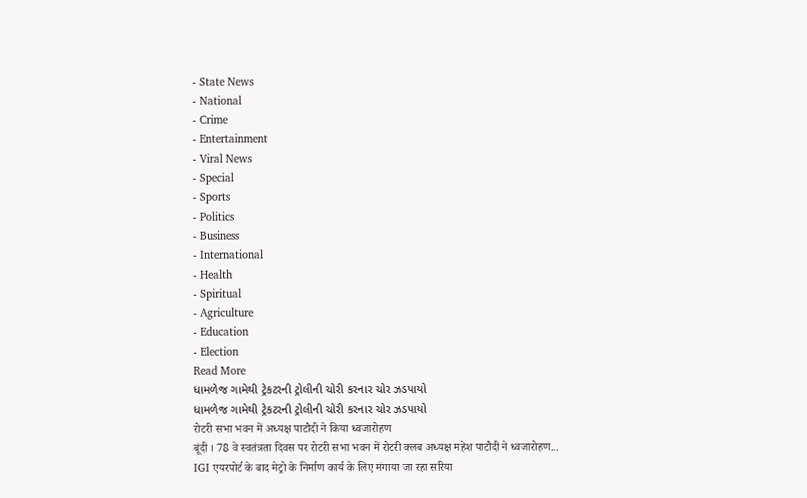- State News
- National
- Crime
- Entertainment
- Viral News
- Special
- Sports
- Politics
- Business
- International
- Health
- Spiritual
- Agriculture
- Education
- Election
Read More
ધામળેજ ગામેથી ટ્રેકટરની ટ્રોલીની ચોરી કરનાર ચોર ઝડપાયો
ધામળેજ ગામેથી ટ્રેકટરની ટ્રોલીની ચોરી કરનાર ચોર ઝડપાયો
रोटरी सभा भवन में अध्यक्ष पाटौदी ने किया ध्वजारोहण
बूंदी । 78 वे स्वतंत्रता दिवस पर रोटरी सभा भवन में रोटरी क्लब अध्यक्ष महेश पाटौदी ने ध्वजारोहण...
IGI एयरपोर्ट के बाद मेट्रो के निर्माण कार्य के लिए मंगाया जा रहा सरिया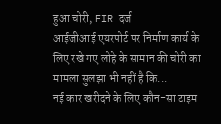हुआ चोरी, FIR दर्ज
आईजीआई एयरपोर्ट पर निर्माण कार्य के लिए रखे गए लोहे के सामान की चोरी का मामला सुलझा भी नहीं है कि...
नई कार खरीदने के लिए कौन-सा टाइम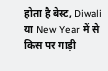होता है बेस्ट, Diwali या New Year में से किस पर गाड़ी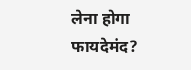लेना होगा फायदेमंद?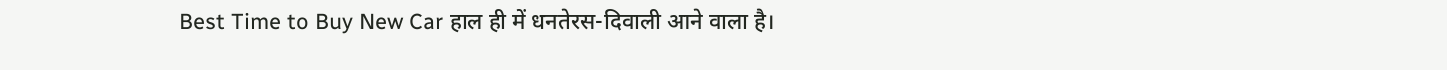Best Time to Buy New Car हाल ही में धनतेरस-दिवाली आने वाला है।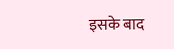इसके बाद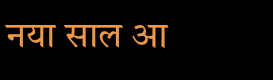नया साल आ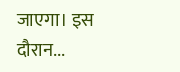जाएगा। इस दौरान...